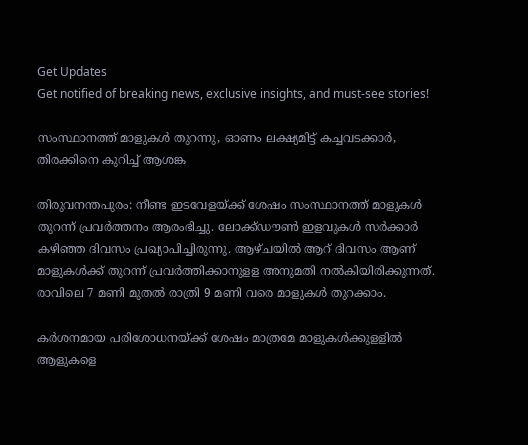Get Updates
Get notified of breaking news, exclusive insights, and must-see stories!

സംസ്ഥാനത്ത് മാളുകള്‍ തുറന്നു, ഓണം ലക്ഷ്യമിട്ട് കച്ചവടക്കാർ, തിരക്കിനെ കുറിച്ച് ആശങ്ക

തിരുവനന്തപുരം: നീണ്ട ഇടവേളയ്ക്ക് ശേഷം സംസ്ഥാനത്ത് മാളുകള്‍ തുറന്ന് പ്രവര്‍ത്തനം ആരംഭിച്ചു. ലോക്ക്ഡൗണ്‍ ഇളവുകള്‍ സര്‍ക്കാര്‍ കഴിഞ്ഞ ദിവസം പ്രഖ്യാപിച്ചിരുന്നു. ആഴ്ചയില്‍ ആറ് ദിവസം ആണ് മാളുകള്‍ക്ക് തുറന്ന് പ്രവര്‍ത്തിക്കാനുളള അനുമതി നല്‍കിയിരിക്കുന്നത്. രാവിലെ 7 മണി മുതല്‍ രാത്രി 9 മണി വരെ മാളുകള്‍ തുറക്കാം.

കര്‍ശനമായ പരിശോധനയ്ക്ക് ശേഷം മാത്രമേ മാളുകള്‍ക്കുളളില്‍ ആളുകളെ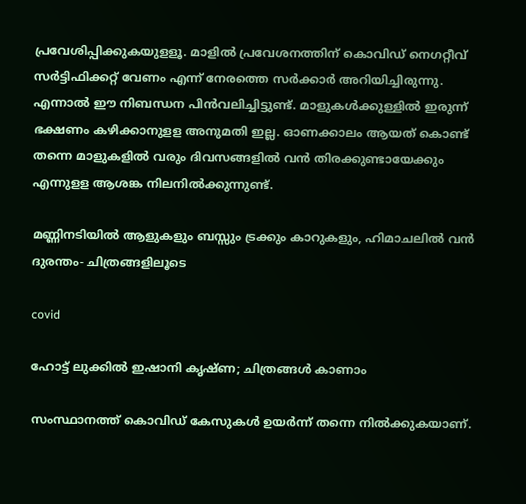പ്രവേശിപ്പിക്കുകയുളളൂ. മാളില്‍ പ്രവേശനത്തിന് കൊവിഡ് നെഗറ്റീവ് സര്‍ട്ടിഫിക്കറ്റ് വേണം എന്ന് നേരത്തെ സര്‍ക്കാര്‍ അറിയിച്ചിരുന്നു. എന്നാല്‍ ഈ നിബന്ധന പിന്‍വലിച്ചിട്ടുണ്ട്. മാളുകള്‍ക്കുള്ളില്‍ ഇരുന്ന് ഭക്ഷണം കഴിക്കാനുളള അനുമതി ഇല്ല. ഓണക്കാലം ആയത് കൊണ്ട് തന്നെ മാളുകളില്‍ വരും ദിവസങ്ങളില്‍ വന്‍ തിരക്കുണ്ടായേക്കും എന്നുളള ആശങ്ക നിലനില്‍ക്കുന്നുണ്ട്.

മണ്ണിനടിയിൽ ആളുകളും ബസ്സും ട്രക്കും കാറുകളും, ഹിമാചലിൽ വൻ ദുരന്തം- ചിത്രങ്ങളിലൂടെ

covid

ഹോട്ട് ലുക്കിൽ ഇഷാനി കൃഷ്ണ; ചിത്രങ്ങൾ കാണാം

സംസ്ഥാനത്ത് കൊവിഡ് കേസുകള്‍ ഉയര്‍ന്ന് തന്നെ നില്‍ക്കുകയാണ്.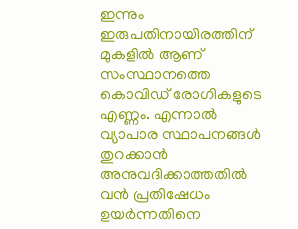ഇന്നും ഇരുപതിനായിരത്തിന് മുകളില്‍ ആണ് സംസ്ഥാനത്തെ കൊവിഡ് രോഗികളുടെ എണ്ണം. എന്നാല്‍ വ്യാപാര സ്ഥാപനങ്ങള്‍ തുറക്കാന്‍ അനുവദിക്കാത്തതില്‍ വന്‍ പ്രതിഷേധം ഉയര്‍ന്നതിനെ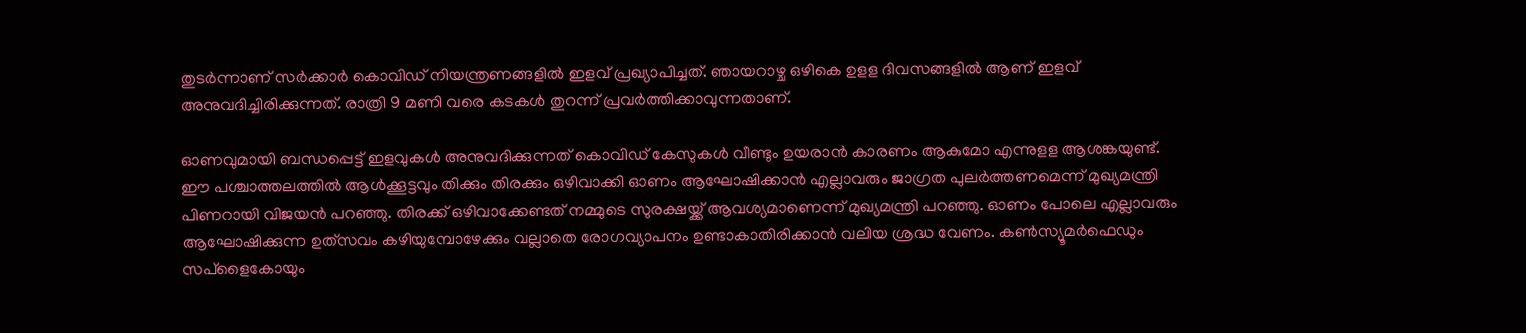തുടര്‍ന്നാണ് സര്‍ക്കാര്‍ കൊവിഡ് നിയന്ത്രണങ്ങളില്‍ ഇളവ് പ്രഖ്യാപിച്ചത്. ഞായറാഴ്ച ഒഴികെ ഉളള ദിവസങ്ങളില്‍ ആണ് ഇളവ് അനുവദിച്ചിരിക്കുന്നത്. രാത്രി 9 മണി വരെ കടകള്‍ തുറന്ന് പ്രവര്‍ത്തിക്കാവുന്നതാണ്.

ഓണവുമായി ബന്ധപ്പെട്ട് ഇളവുകൾ അനുവദിക്കുന്നത് കൊവിഡ് കേസുകൾ വീണ്ടും ഉയരാൻ കാരണം ആകുമോ എന്നുളള ആശങ്കയുണ്ട്. ഈ പശ്ചാത്തലത്തിൽ ആൾക്കൂട്ടവും തിക്കും തിരക്കും ഒഴിവാക്കി ഓണം ആഘോഷിക്കാൻ എല്ലാവരും ജാഗ്രത പുലർത്തണമെന്ന് മുഖ്യമന്ത്രി പിണറായി വിജയൻ പറഞ്ഞു. തിരക്ക് ഒഴിവാക്കേണ്ടത് നമ്മുടെ സുരക്ഷയ്ക്ക് ആവശ്യമാണെന്ന് മുഖ്യമന്ത്രി പറഞ്ഞു. ഓണം പോലെ എല്ലാവരും ആഘോഷിക്കുന്ന ഉത്‌സവം കഴിയുമ്പോഴേക്കും വല്ലാതെ രോഗവ്യാപനം ഉണ്ടാകാതിരിക്കാൻ വലിയ ശ്രദ്ധ വേണം. കൺസ്യൂമർഫെഡും സപ്‌ളൈകോയും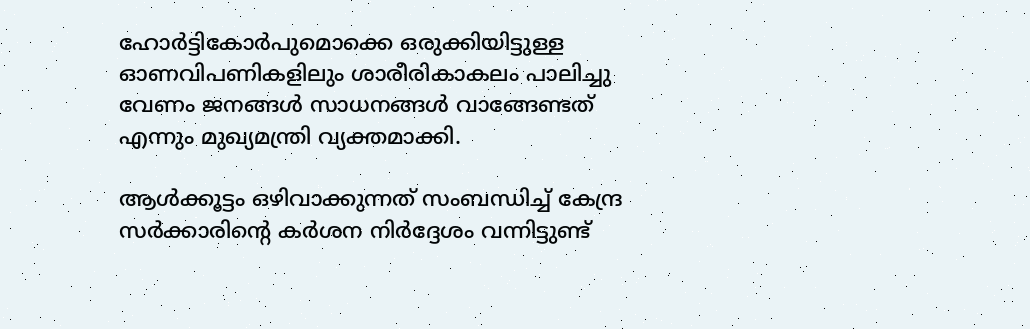ഹോർട്ടികോർപുമൊക്കെ ഒരുക്കിയിട്ടുള്ള ഓണവിപണികളിലും ശാരീരികാകലം പാലിച്ചു വേണം ജനങ്ങൾ സാധനങ്ങൾ വാങ്ങേണ്ടത് എന്നും മുഖ്യമന്ത്രി വ്യക്തമാക്കി.

ആൾക്കൂട്ടം ഒഴിവാക്കുന്നത് സംബന്ധിച്ച് കേന്ദ്ര സർക്കാരിന്റെ കർശന നിർദ്ദേശം വന്നിട്ടുണ്ട്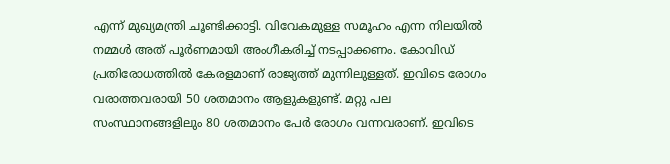എന്ന് മുഖ്യമന്ത്രി ചൂണ്ടിക്കാട്ടി. വിവേകമുള്ള സമൂഹം എന്ന നിലയിൽ നമ്മൾ അത് പൂർണമായി അംഗീകരിച്ച് നടപ്പാക്കണം. കോവിഡ് പ്രതിരോധത്തിൽ കേരളമാണ് രാജ്യത്ത് മുന്നിലുള്ളത്. ഇവിടെ രോഗം വരാത്തവരായി 50 ശതമാനം ആളുകളുണ്ട്. മറ്റു പല സംസ്ഥാനങ്ങളിലും 80 ശതമാനം പേർ രോഗം വന്നവരാണ്. ഇവിടെ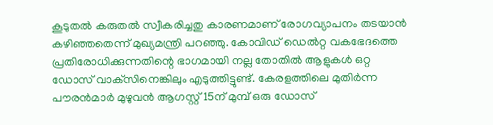കൂടുതൽ കരുതൽ സ്വീകരിച്ചതു കാരണമാണ് രോഗവ്യാപനം തടയാൻ കഴിഞ്ഞതെന്ന് മുഖ്യമന്ത്രി പറഞ്ഞു. കോവിഡ് ഡെൽറ്റ വകഭേദത്തെ പ്രതിരോധിക്കുന്നതിന്റെ ഭാഗമായി നല്ല തോതിൽ ആളുകൾ ഒറ്റ ഡോസ് വാക്‌സിനെങ്കിലും എടുത്തിട്ടുണ്ട്. കേരളത്തിലെ മുതിർന്ന പൗരൻമാർ മുഴുവൻ ആഗസ്റ്റ് 15ന് മുമ്പ് ഒരു ഡോസ്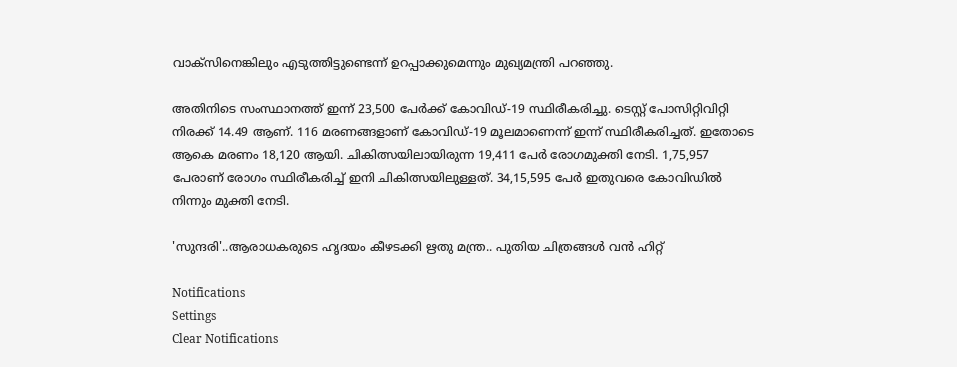വാക്‌സിനെങ്കിലും എടുത്തിട്ടുണ്ടെന്ന് ഉറപ്പാക്കുമെന്നും മുഖ്യമന്ത്രി പറഞ്ഞു.

അതിനിടെ സംസ്ഥാനത്ത് ഇന്ന് 23,500 പേര്‍ക്ക് കോവിഡ്-19 സ്ഥിരീകരിച്ചു. ടെസ്റ്റ് പോസിറ്റിവിറ്റി നിരക്ക് 14.49 ആണ്. 116 മരണങ്ങളാണ് കോവിഡ്-19 മൂലമാണെന്ന് ഇന്ന് സ്ഥിരീകരിച്ചത്. ഇതോടെ ആകെ മരണം 18,120 ആയി. ചികിത്സയിലായിരുന്ന 19,411 പേര്‍ രോഗമുക്തി നേടി. 1,75,957 പേരാണ് രോഗം സ്ഥിരീകരിച്ച് ഇനി ചികിത്സയിലുള്ളത്. 34,15,595 പേര്‍ ഇതുവരെ കോവിഡില്‍ നിന്നും മുക്തി നേടി.

'സുന്ദരി'..ആരാധകരുടെ ഹൃദയം കീഴടക്കി ഋതു മന്ത്ര.. പുതിയ ചിത്രങ്ങൾ വൻ ഹിറ്റ്

Notifications
Settings
Clear Notifications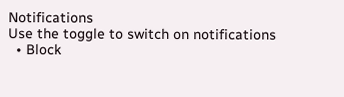Notifications
Use the toggle to switch on notifications
  • Block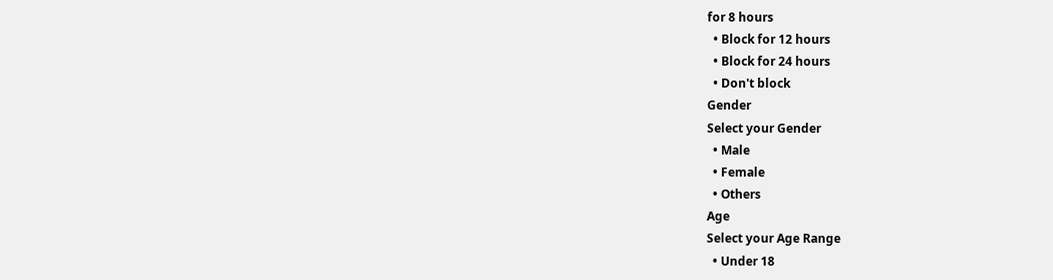for 8 hours
  • Block for 12 hours
  • Block for 24 hours
  • Don't block
Gender
Select your Gender
  • Male
  • Female
  • Others
Age
Select your Age Range
  • Under 18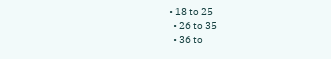• 18 to 25
  • 26 to 35
  • 36 to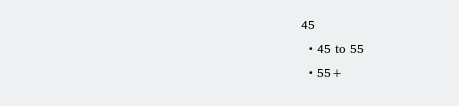45
  • 45 to 55
  • 55+